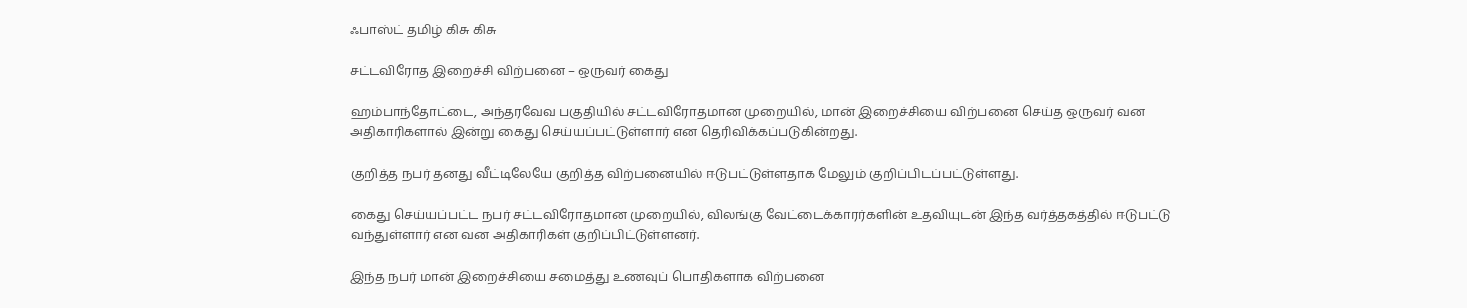ஃபாஸ்ட் தமிழ் கிசு கிசு

சட்டவிரோத இறைச்சி விற்பனை – ஒருவர் கைது

ஹம்பாந்தோட்டை, அந்தரவேவ பகுதியில் சட்டவிரோதமான முறையில், மான் இறைச்சியை விற்பனை செய்த ஒருவர் வன அதிகாரிகளால் இன்று கைது செய்யப்பட்டுள்ளார் என தெரிவிக்கப்படுகின்றது.

குறித்த நபர் தனது வீட்டிலேயே குறித்த விற்பனையில் ஈடுபட்டுள்ளதாக மேலும் குறிப்பிடப்பட்டுள்ளது.

கைது செய்யப்பட்ட நபர் சட்டவிரோதமான முறையில், விலங்கு வேட்டைக்காரர்களின் உதவியுடன் இந்த வர்த்தகத்தில் ஈடுபட்டு வந்துள்ளார் என வன அதிகாரிகள் குறிப்பிட்டுள்ளனர்.

இந்த நபர் மான் இறைச்சியை சமைத்து உணவுப் பொதிகளாக விற்பனை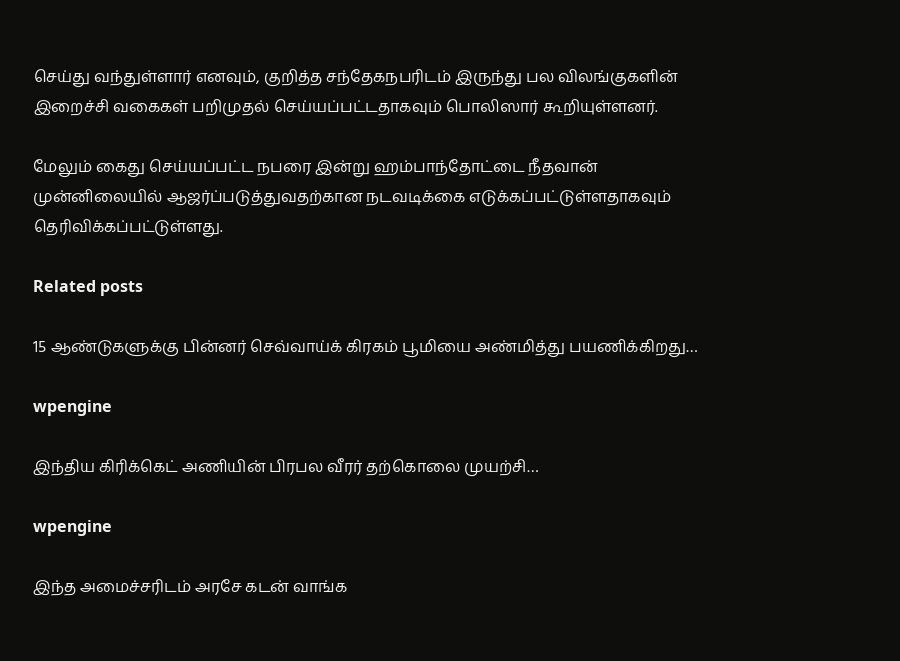செய்து வந்துள்ளார் எனவும், குறித்த சந்தேகநபரிடம் இருந்து பல விலங்குகளின் இறைச்சி வகைகள் பறிமுதல் செய்யப்பட்டதாகவும் பொலிஸார் கூறியுள்ளனர்.

மேலும் கைது செய்யப்பட்ட நபரை இன்று ஹம்பாந்தோட்டை நீதவான் முன்னிலையில் ஆஜர்ப்படுத்துவதற்கான நடவடிக்கை எடுக்கப்பட்டுள்ளதாகவும் தெரிவிக்கப்பட்டுள்ளது.

Related posts

15 ஆண்டுகளுக்கு பின்னர் செவ்வாய்க் கிரகம் பூமியை அண்மித்து பயணிக்கிறது…

wpengine

இந்திய கிரிக்கெட் அணியின் பிரபல வீரர் தற்கொலை முயற்சி…

wpengine

இந்த அமைச்சரிடம் அரசே கடன் வாங்க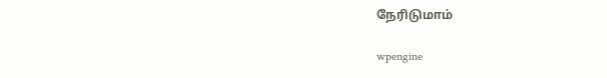நேரிடுமாம்

wpengine